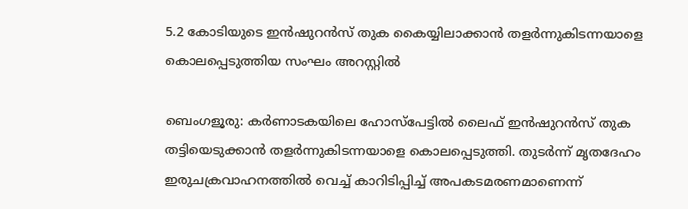5.2 കോടിയുടെ ഇൻഷുറൻസ് തുക കൈയ്യിലാക്കാൻ തളർന്നുകിടന്നയാളെ കൊലപ്പെടുത്തിയ സംഘം അറസ്റ്റിൽ

ബെംഗളൂരു: കർണാടകയിലെ ഹോസ്പേട്ടിൽ ലൈഫ് ഇൻഷുറൻസ് തുക തട്ടിയെടുക്കാൻ തളർന്നുകിടന്നയാളെ കൊലപ്പെടുത്തി. തുടർന്ന് മൃതദേഹം ഇരുചക്രവാഹനത്തിൽ വെച്ച് കാറിടിപ്പിച്ച് അപകടമരണമാണെന്ന്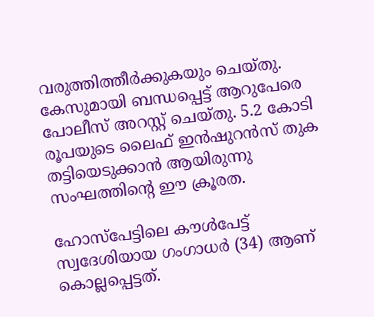വരുത്തിത്തീർക്കുകയും ചെയ്തു. കേസുമായി ബന്ധപ്പെട്ട് ആറുപേരെ പോലീസ് അറസ്റ്റ് ചെയ്തു. 5.2 കോടി രൂപയുടെ ലൈഫ് ഇൻഷുറൻസ് തുക തട്ടിയെടുക്കാൻ ആയിരുന്നു സംഘത്തിന്റെ ഈ ക്രൂരത.

ഹോസ്പേട്ടിലെ കൗൾപേട്ട് സ്വദേശിയായ ഗംഗാധർ (34) ആണ് കൊല്ലപ്പെട്ടത്.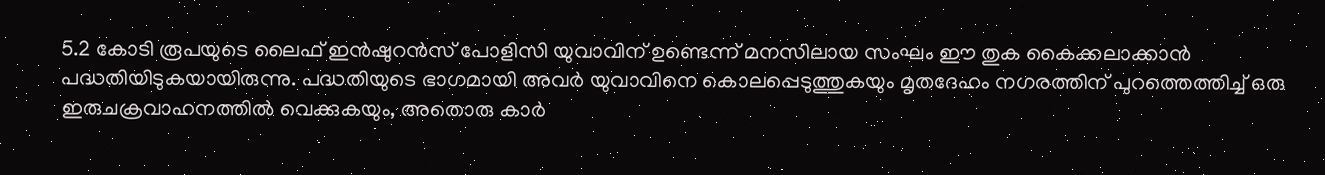5.2 കോടി രൂപയുടെ ലൈഫ് ഇൻഷുറൻസ് പോളിസി യുവാവിന് ഉണ്ടെന്ന് മനസിലായ സംഘം ഈ തുക കൈക്കലാക്കാൻ പദ്ധതിയിടുകയായിരുന്നു. പദ്ധതിയുടെ ഭാഗമായി അവർ യുവാവിനെ കൊലപ്പെടുത്തുകയും മൃതദേഹം നഗരത്തിന് പുറത്തെത്തിച്ച് ഒരു ഇരുചക്രവാഹനത്തിൽ വെക്കുകയും, അതൊരു കാർ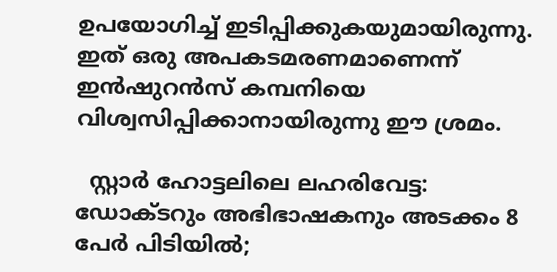ഉപയോഗിച്ച് ഇടിപ്പിക്കുകയുമായിരുന്നു. ഇത് ഒരു അപകടമരണമാണെന്ന് ഇൻഷുറൻസ് കമ്പനിയെ വിശ്വസിപ്പിക്കാനായിരുന്നു ഈ ശ്രമം.

  സ്റ്റാര്‍ ഹോട്ടലിലെ ലഹരിവേട്ട: ഡോക്ടറും അഭിഭാഷകനും അടക്കം 8 പേർ പിടിയിൽ;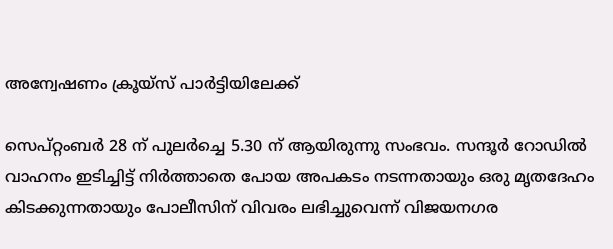അന്വേഷണം ക്രൂയ്‌സ് പാര്‍ട്ടിയിലേക്ക്

സെപ്റ്റംബർ 28 ന് പുലർച്ചെ 5.30 ന് ആയിരുന്നു സംഭവം. സന്ദൂർ റോഡിൽ വാഹനം ഇടിച്ചിട്ട് നിർത്താതെ പോയ അപകടം നടന്നതായും ഒരു മൃതദേഹം കിടക്കുന്നതായും പോലീസിന് വിവരം ലഭിച്ചുവെന്ന് വിജയനഗര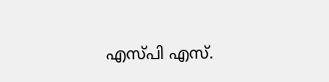എസ്പി എസ്.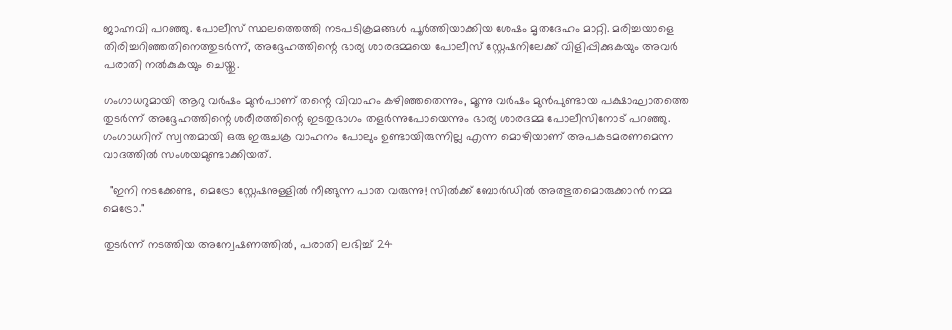ജാഹ്നവി പറഞ്ഞു. പോലീസ് സ്ഥലത്തെത്തി നടപടിക്രമങ്ങൾ പൂർത്തിയാക്കിയ ശേഷം മൃതദേഹം മാറ്റി. മരിച്ചയാളെ തിരിച്ചറിഞ്ഞതിനെത്തുടർന്ന്, അദ്ദേഹത്തിന്റെ ഭാര്യ ശാരദമ്മയെ പോലീസ് സ്റ്റേഷനിലേക്ക് വിളിപ്പിക്കുകയും അവർ പരാതി നൽകുകയും ചെയ്തു.

ഗംഗാധറുമായി ആറു വർഷം മുൻപാണ് തന്റെ വിവാഹം കഴിഞ്ഞതെന്നും, മൂന്നു വർഷം മുൻപുണ്ടായ പക്ഷാഘാതത്തെ തുടർന്ന് അദ്ദേഹത്തിന്റെ ശരീരത്തിന്റെ ഇടതുഭാഗം തളർന്നുപോയെന്നും ഭാര്യ ശാരദമ്മ പോലീസിനോട് പറഞ്ഞു. ഗംഗാധറിന് സ്വന്തമായി ഒരു ഇരുചക്ര വാഹനം പോലും ഉണ്ടായിരുന്നില്ല എന്ന മൊഴിയാണ് അപകടമരണമെന്ന വാദത്തിൽ സംശയമുണ്ടാക്കിയത്.

  "ഇനി നടക്കേണ്ട, മെട്രോ സ്റ്റേഷനുള്ളിൽ നീങ്ങുന്ന പാത വരുന്നു! സിൽക്ക് ബോർഡിൽ അത്ഭുതമൊരുക്കാൻ നമ്മ മെട്രോ."

തുടർന്ന് നടത്തിയ അന്വേഷണത്തിൽ, പരാതി ലഭിച്ച് 24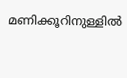മണിക്കൂറിനുള്ളിൽ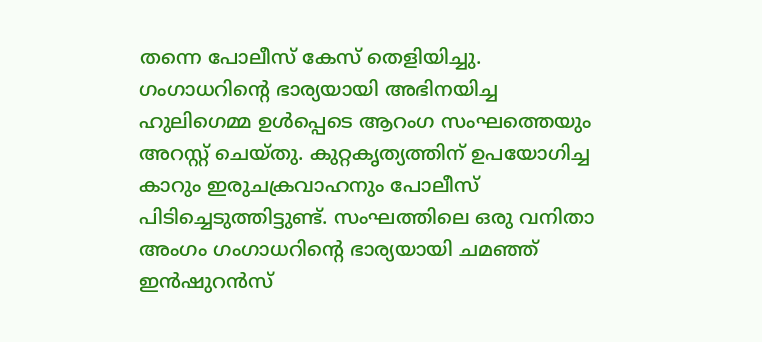തന്നെ പോലീസ് കേസ് തെളിയിച്ചു. ഗംഗാധറിന്റെ ഭാര്യയായി അഭിനയിച്ച ഹുലിഗെമ്മ ഉൾപ്പെടെ ആറംഗ സംഘത്തെയും അറസ്റ്റ് ചെയ്തു. കുറ്റകൃത്യത്തിന് ഉപയോഗിച്ച കാറും ഇരുചക്രവാഹനും പോലീസ് പിടിച്ചെടുത്തിട്ടുണ്ട്. സംഘത്തിലെ ഒരു വനിതാ അംഗം ഗംഗാധറിന്റെ ഭാര്യയായി ചമഞ്ഞ് ഇൻഷുറൻസ്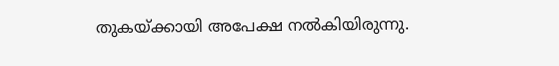തുകയ്ക്കായി അപേക്ഷ നൽകിയിരുന്നു.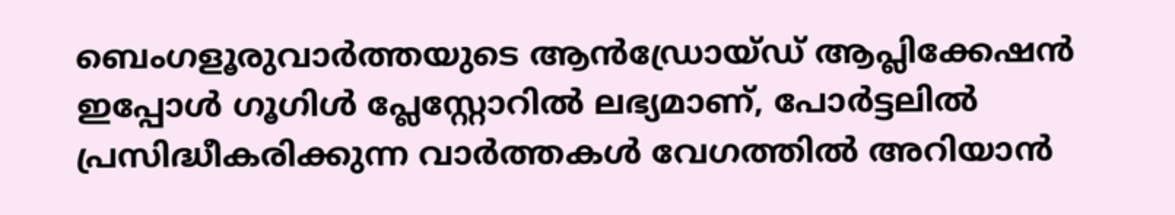ബെംഗളൂരുവാർത്തയുടെ ആൻഡ്രോയ്ഡ് ആപ്ലിക്കേഷൻ ഇപ്പോൾ ഗൂഗിൾ പ്ലേസ്റ്റോറിൽ ലഭ്യമാണ്, പോർട്ടലിൽ പ്രസിദ്ധീകരിക്കുന്ന വാർത്തകൾ വേഗത്തിൽ അറിയാൻ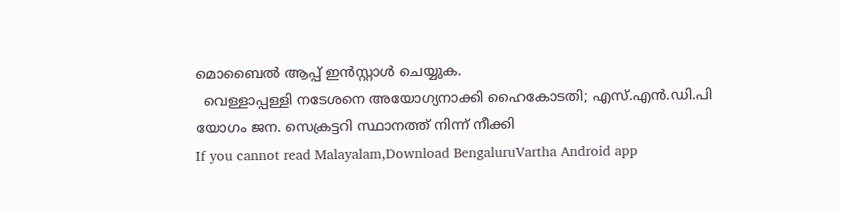മൊബൈൽ ആപ്പ് ഇൻസ്റ്റാൾ ചെയ്യുക.
  വെള്ളാപ്പള്ളി നടേശനെ അയോഗ്യനാക്കി ഹൈകോടതി; എസ്.എൻ.ഡി.പി യോഗം ജന. സെക്രട്ടറി സ്ഥാനത്ത് നിന്ന് നീക്കി
If you cannot read Malayalam,Download BengaluruVartha Android app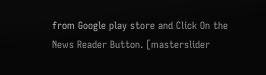from Google play store and Click On the News Reader Button. [masterslider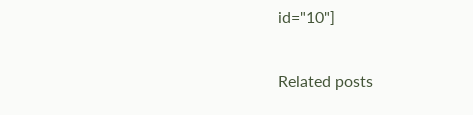id="10"]

Related posts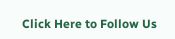Click Here to Follow Us